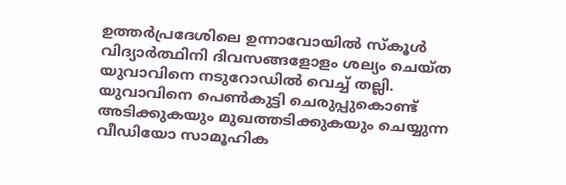ഉത്തർപ്രദേശിലെ ഉന്നാവോയിൽ സ്കൂൾ വിദ്യാർത്ഥിനി ദിവസങ്ങളോളം ശല്യം ചെയ്ത യുവാവിനെ നടുറോഡിൽ വെച്ച് തല്ലി. യുവാവിനെ പെൺകുട്ടി ചെരുപ്പുകൊണ്ട് അടിക്കുകയും മുഖത്തടിക്കുകയും ചെയ്യുന്ന വീഡിയോ സാമൂഹിക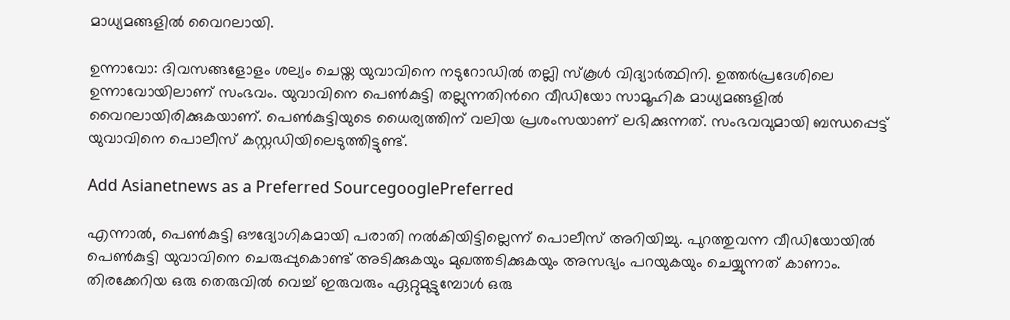മാധ്യമങ്ങളിൽ വൈറലായി.

ഉന്നാവോ: ദിവസങ്ങളോളം ശല്യം ചെയ്ത യുവാവിനെ നടുറോഡിൽ തല്ലി സ്കൂൾ വിദ്യാർത്ഥിനി. ഉത്തർപ്രദേശിലെ ഉന്നാവോയിലാണ് സംഭവം. യുവാവിനെ പെണ്‍കുട്ടി തല്ലുന്നതിന്‍റെ വീഡിയോ സാമൂഹിക മാധ്യമങ്ങളിൽ വൈറലായിരിക്കുകയാണ്. പെൺകുട്ടിയുടെ ധൈര്യത്തിന് വലിയ പ്രശംസയാണ് ലഭിക്കുന്നത്. സംഭവവുമായി ബന്ധപ്പെട്ട് യുവാവിനെ പൊലീസ് കസ്റ്റഡിയിലെടുത്തിട്ടുണ്ട്.

Add Asianetnews as a Preferred SourcegooglePreferred

എന്നാൽ, പെൺകുട്ടി ഔദ്യോഗികമായി പരാതി നൽകിയിട്ടില്ലെന്ന് പൊലീസ് അറിയിച്ചു. പുറത്തുവന്ന വീഡിയോയിൽ പെൺകുട്ടി യുവാവിനെ ചെരുപ്പുകൊണ്ട് അടിക്കുകയും മുഖത്തടിക്കുകയും അസഭ്യം പറയുകയും ചെയ്യുന്നത് കാണാം. തിരക്കേറിയ ഒരു തെരുവിൽ വെച്ച് ഇരുവരും ഏറ്റുമുട്ടുമ്പോൾ ഒരു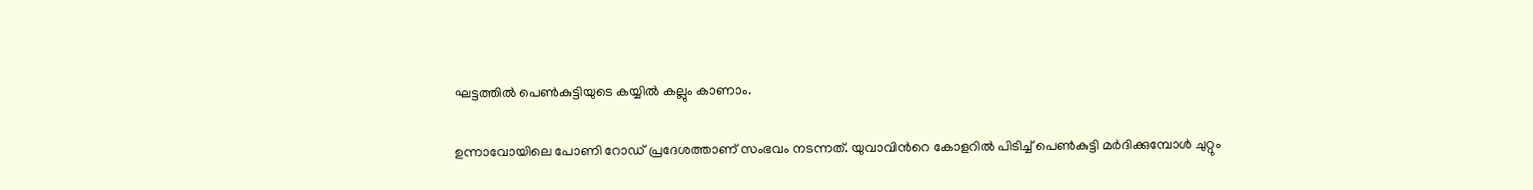ഘട്ടത്തിൽ പെൺകുട്ടിയുടെ കയ്യിൽ കല്ലും കാണാം.

ഉന്നാവോയിലെ പോണി റോഡ് പ്രദേശത്താണ് സംഭവം നടന്നത്. യുവാവിന്‍റെ കോളറിൽ പിടിച്ച് പെൺകുട്ടി മർദിക്കുമ്പോൾ ചുറ്റും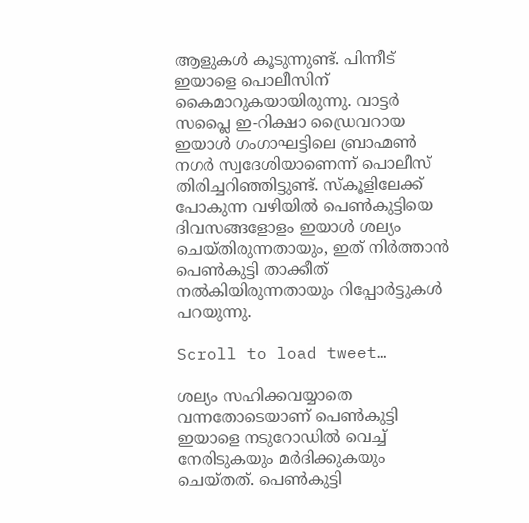ആളുകൾ കൂടുന്നുണ്ട്. പിന്നീട് ഇയാളെ പൊലീസിന് കൈമാറുകയായിരുന്നു. വാട്ടർ സപ്ലൈ ഇ-റിക്ഷാ ഡ്രൈവറായ ഇയാൾ ഗംഗാഘട്ടിലെ ബ്രാഹ്മൺ നഗർ സ്വദേശിയാണെന്ന് പൊലീസ് തിരിച്ചറിഞ്ഞിട്ടുണ്ട്. സ്കൂളിലേക്ക് പോകുന്ന വഴിയിൽ പെൺകുട്ടിയെ ദിവസങ്ങളോളം ഇയാൾ ശല്യം ചെയ്തിരുന്നതായും, ഇത് നിർത്താൻ പെൺകുട്ടി താക്കീത് നൽകിയിരുന്നതായും റിപ്പോർട്ടുകൾ പറയുന്നു.

Scroll to load tweet…

ശല്യം സഹിക്കവയ്യാതെ വന്നതോടെയാണ് പെൺകുട്ടി ഇയാളെ നടുറോഡിൽ വെച്ച് നേരിടുകയും മർദിക്കുകയും ചെയ്തത്. പെൺകുട്ടി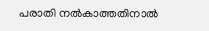പരാതി നൽകാത്തതിനാല്‍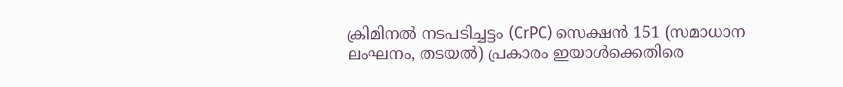ക്രിമിനൽ നടപടിച്ചട്ടം (CrPC) സെക്ഷൻ 151 (സമാധാന ലംഘനം, തടയൽ) പ്രകാരം ഇയാൾക്കെതിരെ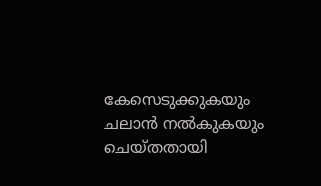കേസെടുക്കുകയും ചലാൻ നൽകുകയും ചെയ്തതായി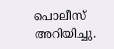പൊലീസ് അറിയിച്ചു.